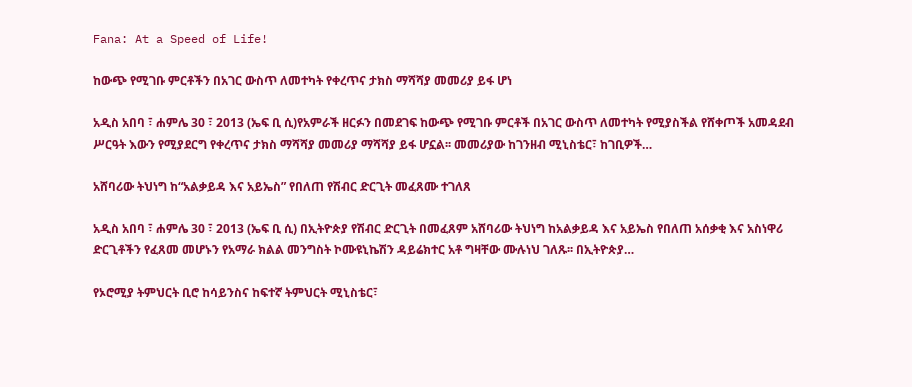Fana: At a Speed of Life!

ከውጭ የሚገቡ ምርቶችን በአገር ውስጥ ለመተካት የቀረጥና ታክስ ማሻሻያ መመሪያ ይፋ ሆነ

አዲስ አበባ ፣ ሐምሌ 30 ፣ 2013 (ኤፍ ቢ ሲ)የአምራች ዘርፉን በመደገፍ ከውጭ የሚገቡ ምርቶች በአገር ውስጥ ለመተካት የሚያስችል የሸቀጦች አመዳደብ ሥርዓት እውን የሚያደርግ የቀረጥና ታክስ ማሻሻያ መመሪያ ማሻሻያ ይፋ ሆኗል፡፡ መመሪያው ከገንዘብ ሚኒስቴር፣ ከገቢዎች…

አሸባሪው ትህነግ ከ“አልቃይዳ እና አይኤስ” የበለጠ የሽብር ድርጊት መፈጸሙ ተገለጸ

አዲስ አበባ ፣ ሐምሌ 30 ፣ 2013 (ኤፍ ቢ ሲ) በኢትዮጵያ የሽብር ድርጊት በመፈጸም አሸባሪው ትህነግ ከአልቃይዳ እና አይኤስ የበለጠ አሰቃቂ እና አስነዋሪ ድርጊቶችን የፈጸመ መሆኑን የአማራ ክልል መንግስት ኮሙዩኒኬሽን ዳይሬክተር አቶ ግዛቸው ሙሉነህ ገለጹ፡፡ በኢትዮጵያ…

የኦሮሚያ ትምህርት ቢሮ ከሳይንስና ከፍተኛ ትምህርት ሚኒስቴር፣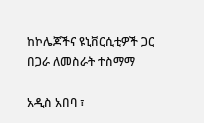ከኮሌጆችና ዩኒቨርሲቲዎች ጋር በጋራ ለመስራት ተስማማ

አዲስ አበባ ፣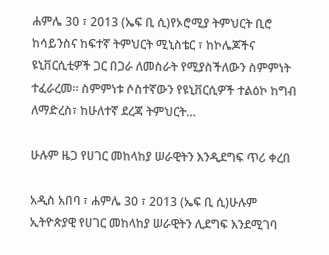ሐምሌ 30 ፣ 2013 (ኤፍ ቢ ሲ)የኦሮሚያ ትምህርት ቢሮ ከሳይንስና ከፍተኛ ትምህርት ሚኒስቴር ፣ ከኮሌጆችና ዩኒቨርሲቲዎች ጋር በጋራ ለመስራት የሚያስችለውን ስምምነት ተፈራረመ። ስምምነቱ ሶስተኛውን የዩኒቨርሲዎች ተልዕኮ ከግብ ለማድረስ፣ ከሁለተኛ ደረጃ ትምህርት…

ሁሉም ዜጋ የሀገር መከላከያ ሠራዊትን እንዲደግፍ ጥሪ ቀረበ

አዲስ አበባ ፣ ሐምሌ 30 ፣ 2013 (ኤፍ ቢ ሲ)ሁሉም ኢትዮጵያዊ የሀገር መከላከያ ሠራዊትን ሊደግፍ እንደሚገባ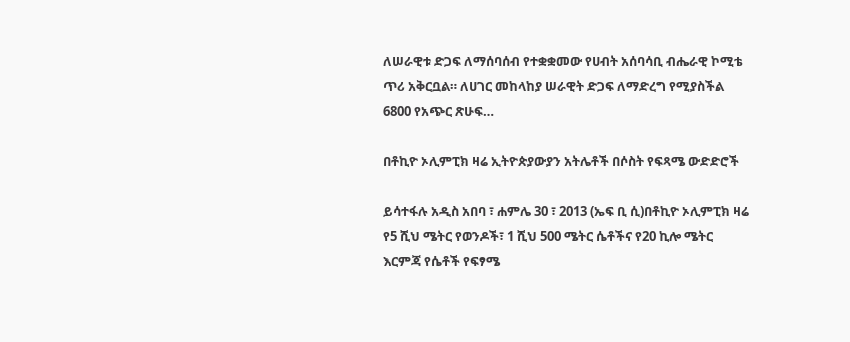ለሠራዊቱ ድጋፍ ለማሰባሰብ የተቋቋመው የሀብት አሰባሳቢ ብሔራዊ ኮሚቴ ጥሪ አቅርቧል። ለሀገር መከላከያ ሠራዊት ድጋፍ ለማድረግ የሚያስችል 6800 የአጭር ጽሁፍ…

በቶኪዮ ኦሊምፒክ ዛሬ ኢትዮጵያውያን አትሌቶች በሶስት የፍጻሜ ውድድሮች

ይሳተፋሉ አዲስ አበባ ፣ ሐምሌ 30 ፣ 2013 (ኤፍ ቢ ሲ)በቶኪዮ ኦሊምፒክ ዛሬ የ5 ሺህ ሜትር የወንዶች፣ 1 ሺህ 500 ሜትር ሴቶችና የ20 ኪሎ ሜትር እርምጃ የሴቶች የፍፃሜ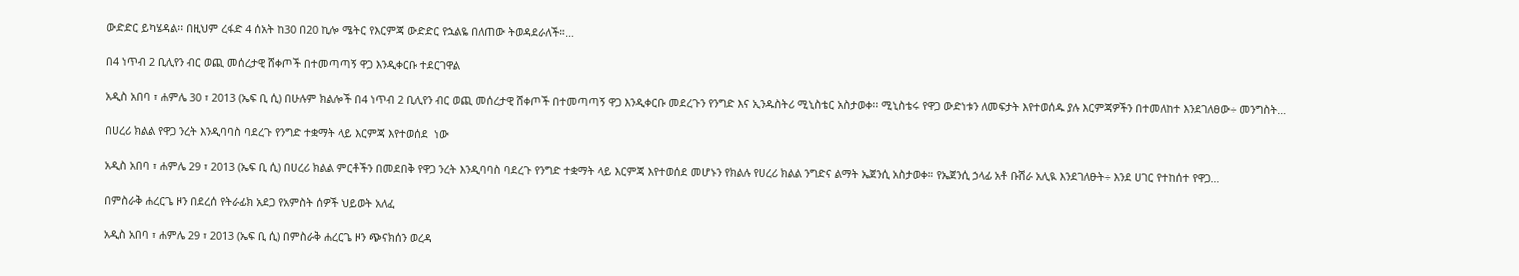ውድድር ይካሄዳል፡፡ በዚህም ረፋድ 4 ሰአት ከ30 በ20 ኪሎ ሜትር የእርምጃ ውድድር የኋልዬ በለጠው ትወዳደራለች።…

በ4 ነጥብ 2 ቢሊየን ብር ወጪ መሰረታዊ ሸቀጦች በተመጣጣኝ ዋጋ እንዲቀርቡ ተደርገዋል

አዲስ አበባ ፣ ሐምሌ 30 ፣ 2013 (ኤፍ ቢ ሲ) በሁሉም ክልሎች በ4 ነጥብ 2 ቢሊየን ብር ወጪ መሰረታዊ ሸቀጦች በተመጣጣኝ ዋጋ እንዲቀርቡ መደረጉን የንግድ እና ኢንዱስትሪ ሚኒስቴር አስታወቀ፡፡ ሚኒስቴሩ የዋጋ ውድነቱን ለመፍታት እየተወሰዱ ያሉ እርምጃዎችን በተመለከተ እንደገለፀው÷ መንግስት…

በሀረሪ ክልል የዋጋ ንረት እንዲባባስ ባደረጉ የንግድ ተቋማት ላይ እርምጃ እየተወሰደ  ነው

አዲስ አበባ ፣ ሐምሌ 29 ፣ 2013 (ኤፍ ቢ ሲ) በሀረሪ ክልል ምርቶችን በመደበቅ የዋጋ ንረት እንዲባባስ ባደረጉ የንግድ ተቋማት ላይ እርምጃ እየተወሰደ መሆኑን የክልሉ የሀረሪ ክልል ንግድና ልማት ኤጀንሲ አስታወቀ። የኤጀንሲ ኃላፊ አቶ ቡሽራ አሊዪ እንደገለፁት÷ እንደ ሀገር የተከሰተ የዋጋ…

በምስራቅ ሐረርጌ ዞን በደረሰ የትራፊክ አደጋ የአምስት ሰዎች ህይወት አለፈ

አዲስ አበባ ፣ ሐምሌ 29 ፣ 2013 (ኤፍ ቢ ሲ) በምስራቅ ሐረርጌ ዞን ጭናክሰን ወረዳ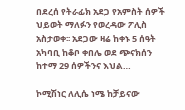በደረሰ የትራፊክ አደጋ የአምስት ሰዎች ህይወት ማለፉን የወረዳው ፖሊስ አስታወቀ፡፡ አደጋው ዛሬ ከቀኑ 5 ሰዓት አካባቢ ከቆቦ ቀበሌ ወደ ጭናክሰን ከተማ 29 ሰዎችንና እህል…

ኮሚሽነር ለሊሴ ነሜ ከቻይናው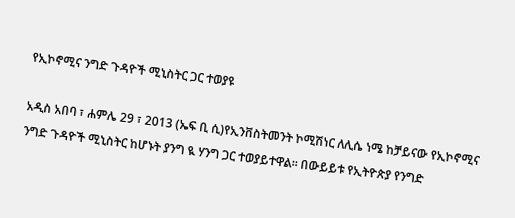የኢኮኖሚና ንግድ ጉዳዮች ሚኒስትር ጋር ተወያዩ

አዲስ አበባ ፣ ሐምሌ 29 ፣ 2013 (ኤፍ ቢ ሲ)የኢንቨስትመንት ኮሚሽነር ለሊሴ ነሜ ከቻይናው የኢኮኖሚና ንግድ ጉዳዮች ሚኒስትር ከሆኑት ያንግ ዪ ሃንግ ጋር ተወያይተዋል፡፡ በውይይቱ የኢትዮጵያ የንግድ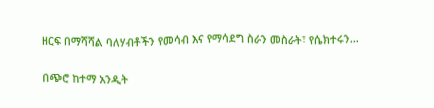ዘርፍ በማሻሻል ባለሃብቶችን የመሳብ እና የማሳደግ ስራን መስራት፣ የሴክተሩን…

በጭሮ ከተማ አንዲት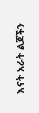እናት አራት ልጆችን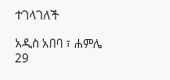ተገላገለች

አዲስ አበባ ፣ ሐምሌ 29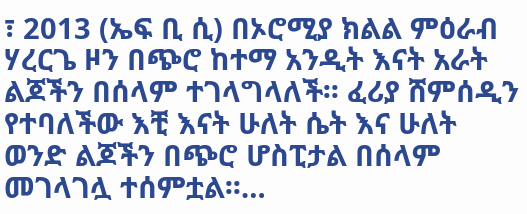፣ 2013 (ኤፍ ቢ ሲ) በኦሮሚያ ክልል ምዕራብ ሃረርጌ ዞን በጭሮ ከተማ አንዲት እናት አራት ልጆችን በሰላም ተገላግላለች፡፡ ፈሪያ ሸምሰዲን የተባለችው እቺ እናት ሁለት ሴት እና ሁለት ወንድ ልጆችን በጭሮ ሆስፒታል በሰላም መገላገሏ ተሰምቷል፡፡…